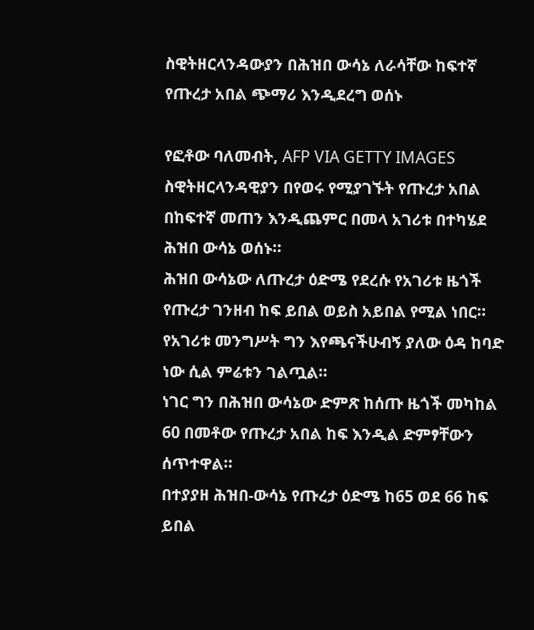ስዊትዘርላንዳውያን በሕዝበ ውሳኔ ለራሳቸው ከፍተኛ የጡረታ አበል ጭማሪ እንዲደረግ ወሰኑ

የፎቶው ባለመብት, AFP VIA GETTY IMAGES
ስዊትዘርላንዳዊያን በየወሩ የሚያገኙት የጡረታ አበል በከፍተኛ መጠን እንዲጨምር በመላ አገሪቱ በተካሄደ ሕዝበ ውሳኔ ወሰኑ።
ሕዝበ ውሳኔው ለጡረታ ዕድሜ የደረሱ የአገሪቱ ዜጎች የጡረታ ገንዘብ ከፍ ይበል ወይስ አይበል የሚል ነበር።
የአገሪቱ መንግሥት ግን እየጫናችሁብኝ ያለው ዕዳ ከባድ ነው ሲል ምሬቱን ገልጧል።
ነገር ግን በሕዝበ ውሳኔው ድምጽ ከሰጡ ዜጎች መካከል 60 በመቶው የጡረታ አበል ከፍ እንዲል ድምፃቸውን ሰጥተዋል።
በተያያዘ ሕዝበ-ውሳኔ የጡረታ ዕድሜ ከ65 ወደ 66 ከፍ ይበል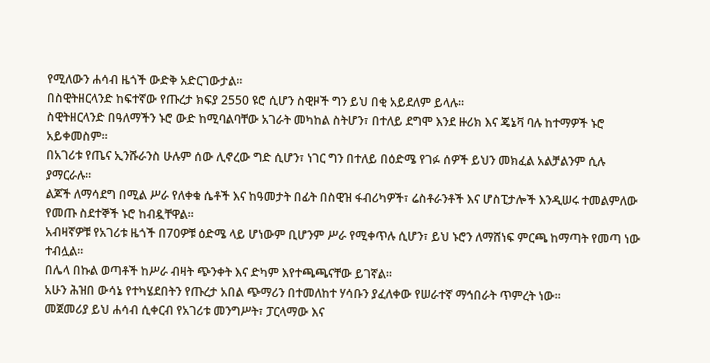የሚለውን ሐሳብ ዜጎች ውድቅ አድርገውታል።
በስዊትዘርላንድ ከፍተኛው የጡረታ ክፍያ 2550 ዩሮ ሲሆን ስዊዞች ግን ይህ በቂ አይደለም ይላሉ።
ስዊትዘርላንድ በዓለማችን ኑሮ ውድ ከሚባልባቸው አገራት መካከል ስትሆን፣ በተለይ ደግሞ እንደ ዙሪክ እና ጄኔቫ ባሉ ከተማዎች ኑሮ አይቀመስም።
በአገሪቱ የጤና ኢንሹራንስ ሁሉም ሰው ሊኖረው ግድ ሲሆን፣ ነገር ግን በተለይ በዕድሜ የገፉ ሰዎች ይህን መክፈል አልቻልንም ሲሉ ያማርራሉ።
ልጆች ለማሳደግ በሚል ሥራ የለቀቁ ሴቶች እና ከዓመታት በፊት በስዊዝ ፋብሪካዎች፣ ሬስቶራንቶች እና ሆስፒታሎች እንዲሠሩ ተመልምለው የመጡ ስደተኞች ኑሮ ከብዷቸዋል።
አብዛኛዎቹ የአገሪቱ ዜጎች በ70ዎቹ ዕድሜ ላይ ሆነውም ቢሆንም ሥራ የሚቀጥሉ ሲሆን፣ ይህ ኑሮን ለማሸነፍ ምርጫ ከማጣት የመጣ ነው ተብሏል።
በሌላ በኩል ወጣቶች ከሥራ ብዛት ጭንቀት እና ድካም እየተጫጫናቸው ይገኛል።
አሁን ሕዝበ ውሳኔ የተካሄደበትን የጡረታ አበል ጭማሪን በተመለከተ ሃሳቡን ያፈለቀው የሠራተኛ ማኅበራት ጥምረት ነው።
መጀመሪያ ይህ ሐሳብ ሲቀርብ የአገሪቱ መንግሥት፣ ፓርላማው እና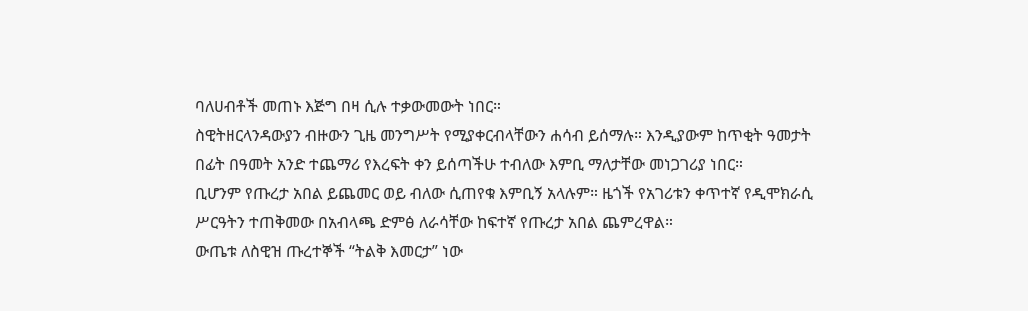ባለሀብቶች መጠኑ እጅግ በዛ ሲሉ ተቃውመውት ነበር።
ስዊትዘርላንዳውያን ብዙውን ጊዜ መንግሥት የሚያቀርብላቸውን ሐሳብ ይሰማሉ። እንዲያውም ከጥቂት ዓመታት በፊት በዓመት አንድ ተጨማሪ የእረፍት ቀን ይሰጣችሁ ተብለው እምቢ ማለታቸው መነጋገሪያ ነበር።
ቢሆንም የጡረታ አበል ይጨመር ወይ ብለው ሲጠየቁ እምቢኝ አላሉም። ዜጎች የአገሪቱን ቀጥተኛ የዲሞክራሲ ሥርዓትን ተጠቅመው በአብላጫ ድምፅ ለራሳቸው ከፍተኛ የጡረታ አበል ጨምረዋል።
ውጤቱ ለስዊዝ ጡረተኞች “ትልቅ እመርታ” ነው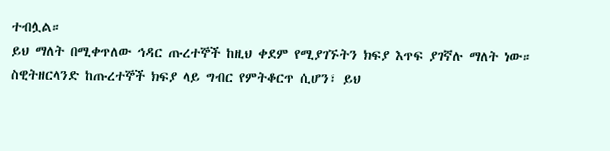ተብሏል።
ይህ ማለት በሚቀጥለው ኅዳር ጡረተኞች ከዚህ ቀደም የሚያገኙትን ክፍያ እጥፍ ያገኛሉ ማለት ነው።
ስዊትዘርላንድ ከጡረተኞች ክፍያ ላይ ግብር የምትቆርጥ ሲሆን፣ ይህ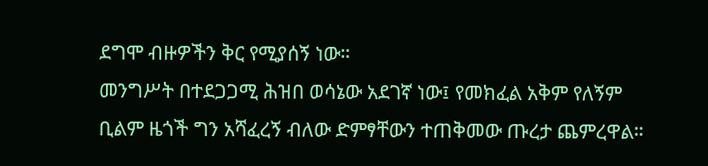ደግሞ ብዙዎችን ቅር የሚያሰኝ ነው።
መንግሥት በተደጋጋሚ ሕዝበ ወሳኔው አደገኛ ነው፤ የመክፈል አቅም የለኝም ቢልም ዜጎች ግን አሻፈረኝ ብለው ድምፃቸውን ተጠቅመው ጡረታ ጨምረዋል።